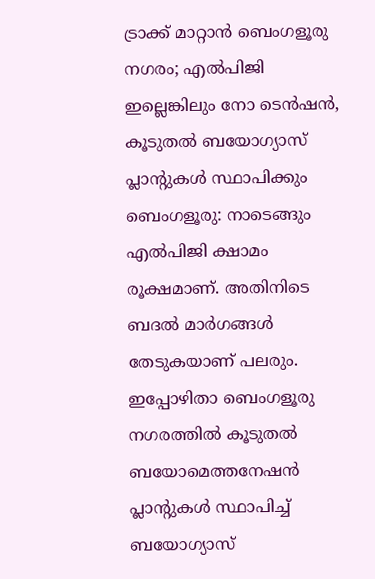ട്രാക്ക് മാറ്റാൻ ബെംഗളൂരു നഗരം; എൽപിജി ഇല്ലെങ്കിലും നോ ടെൻഷൻ, കൂടുതൽ ബയോഗ്യാസ് പ്ലാന്റുകൾ സ്ഥാപിക്കും
ബെംഗളൂരു: നാടെങ്ങും എൽപിജി ക്ഷാമം രൂക്ഷമാണ്. അതിനിടെ ബദൽ മാർഗങ്ങൾ തേടുകയാണ് പലരും. ഇപ്പോഴിതാ ബെംഗളൂരു നഗരത്തിൽ കൂടുതൽ ബയോമെത്തനേഷൻ പ്ലാന്റുകൾ സ്ഥാപിച്ച് ബയോഗ്യാസ്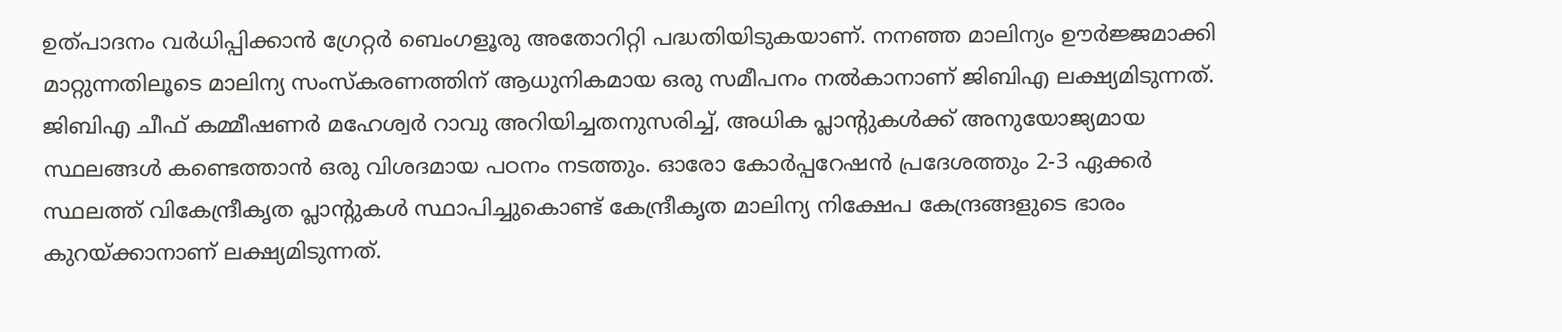ഉത്പാദനം വർധിപ്പിക്കാൻ ഗ്രേറ്റർ ബെംഗളൂരു അതോറിറ്റി പദ്ധതിയിടുകയാണ്. നനഞ്ഞ മാലിന്യം ഊർജ്ജമാക്കി മാറ്റുന്നതിലൂടെ മാലിന്യ സംസ്കരണത്തിന് ആധുനികമായ ഒരു സമീപനം നൽകാനാണ് ജിബിഎ ലക്ഷ്യമിടുന്നത്.
ജിബിഎ ചീഫ് കമ്മീഷണർ മഹേശ്വർ റാവു അറിയിച്ചതനുസരിച്ച്, അധിക പ്ലാന്റുകൾക്ക് അനുയോജ്യമായ സ്ഥലങ്ങൾ കണ്ടെത്താൻ ഒരു വിശദമായ പഠനം നടത്തും. ഓരോ കോർപ്പറേഷൻ പ്രദേശത്തും 2-3 ഏക്കർ സ്ഥലത്ത് വികേന്ദ്രീകൃത പ്ലാന്റുകൾ സ്ഥാപിച്ചുകൊണ്ട് കേന്ദ്രീകൃത മാലിന്യ നിക്ഷേപ കേന്ദ്രങ്ങളുടെ ഭാരം കുറയ്ക്കാനാണ് ലക്ഷ്യമിടുന്നത്.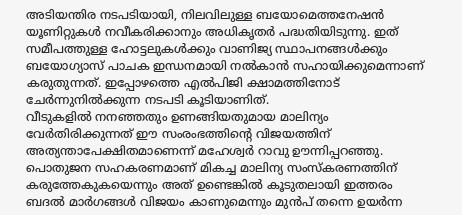അടിയന്തിര നടപടിയായി, നിലവിലുള്ള ബയോമെത്തനേഷൻ യൂണിറ്റുകൾ നവീകരിക്കാനും അധികൃതർ പദ്ധതിയിടുന്നു. ഇത് സമീപത്തുള്ള ഹോട്ടലുകൾക്കും വാണിജ്യ സ്ഥാപനങ്ങൾക്കും ബയോഗ്യാസ് പാചക ഇന്ധനമായി നൽകാൻ സഹായിക്കുമെന്നാണ് കരുതുന്നത്. ഇപ്പോഴത്തെ എൽപിജി ക്ഷാമത്തിനോട് ചേർന്നുനിൽക്കുന്ന നടപടി കൂടിയാണിത്.
വീടുകളിൽ നനഞ്ഞതും ഉണങ്ങിയതുമായ മാലിന്യം വേർതിരിക്കുന്നത് ഈ സംരംഭത്തിന്റെ വിജയത്തിന് അത്യന്താപേക്ഷിതമാണെന്ന് മഹേശ്വർ റാവു ഊന്നിപ്പറഞ്ഞു. പൊതുജന സഹകരണമാണ് മികച്ച മാലിന്യ സംസ്കരണത്തിന് കരുത്തേകുകയെന്നും അത് ഉണ്ടെങ്കിൽ കൂടുതലായി ഇത്തരം ബദൽ മാർഗങ്ങൾ വിജയം കാണുമെന്നും മുൻപ് തന്നെ ഉയർന്ന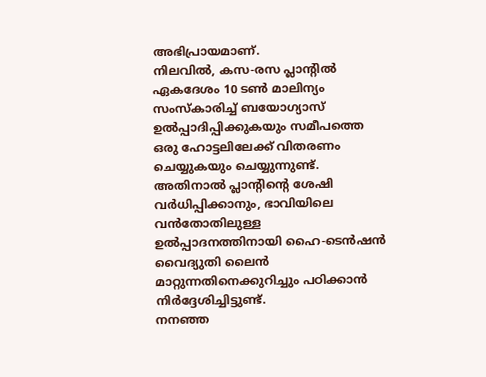അഭിപ്രായമാണ്.
നിലവിൽ, കസ-രസ പ്ലാന്റിൽ ഏകദേശം 10 ടൺ മാലിന്യം സംസ്കാരിച്ച് ബയോഗ്യാസ് ഉൽപ്പാദിപ്പിക്കുകയും സമീപത്തെ ഒരു ഹോട്ടലിലേക്ക് വിതരണം ചെയ്യുകയും ചെയ്യുന്നുണ്ട്. അതിനാൽ പ്ലാന്റിന്റെ ശേഷി വർധിപ്പിക്കാനും, ഭാവിയിലെ വൻതോതിലുള്ള ഉൽപ്പാദനത്തിനായി ഹൈ-ടെൻഷൻ വൈദ്യുതി ലൈൻ മാറ്റുന്നതിനെക്കുറിച്ചും പഠിക്കാൻ നിർദ്ദേശിച്ചിട്ടുണ്ട്.
നനഞ്ഞ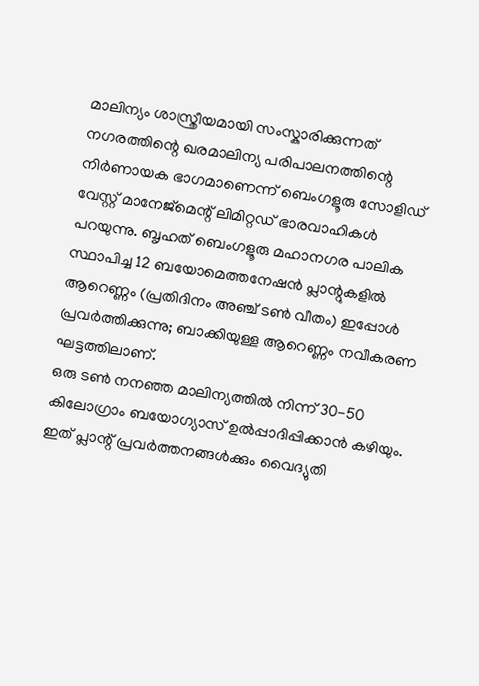മാലിന്യം ശാസ്ത്രീയമായി സംസ്കാരിക്കുന്നത് നഗരത്തിന്റെ ഖരമാലിന്യ പരിപാലനത്തിന്റെ നിർണായക ഭാഗമാണെന്ന് ബെംഗളൂരു സോളിഡ് വേസ്റ്റ് മാനേജ്മെന്റ് ലിമിറ്റഡ് ഭാരവാഹികൾ പറയുന്നു. ബൃഹത് ബെംഗളൂരു മഹാനഗര പാലിക സ്ഥാപിച്ച 12 ബയോമെത്തനേഷൻ പ്ലാന്റുകളിൽ ആറെണ്ണം (പ്രതിദിനം അഞ്ച് ടൺ വീതം) ഇപ്പോൾ പ്രവർത്തിക്കുന്നു; ബാക്കിയുള്ള ആറെണ്ണം നവീകരണ ഘട്ടത്തിലാണ്.
ഒരു ടൺ നനഞ്ഞ മാലിന്യത്തിൽ നിന്ന് 30-50 കിലോഗ്രാം ബയോഗ്യാസ് ഉൽപ്പാദിപ്പിക്കാൻ കഴിയും. ഇത് പ്ലാന്റ് പ്രവർത്തനങ്ങൾക്കും വൈദ്യുതി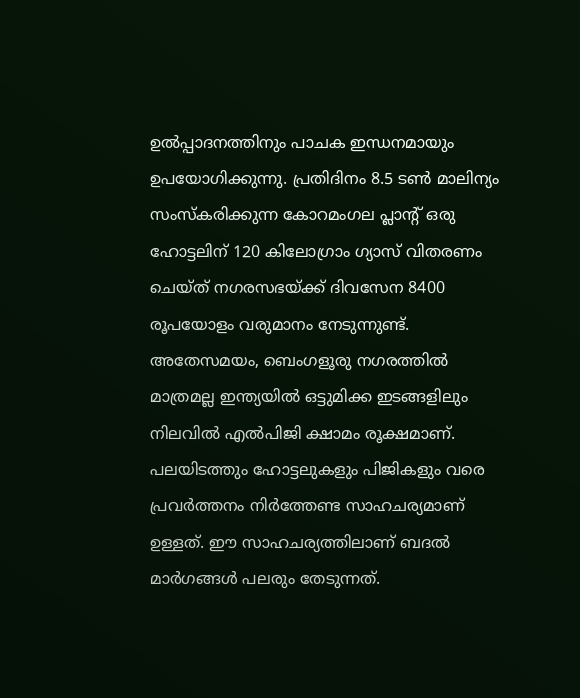ഉൽപ്പാദനത്തിനും പാചക ഇന്ധനമായും ഉപയോഗിക്കുന്നു. പ്രതിദിനം 8.5 ടൺ മാലിന്യം സംസ്കരിക്കുന്ന കോറമംഗല പ്ലാന്റ് ഒരു ഹോട്ടലിന് 120 കിലോഗ്രാം ഗ്യാസ് വിതരണം ചെയ്ത് നഗരസഭയ്ക്ക് ദിവസേന 8400 രൂപയോളം വരുമാനം നേടുന്നുണ്ട്.
അതേസമയം, ബെംഗളൂരു നഗരത്തിൽ മാത്രമല്ല ഇന്ത്യയിൽ ഒട്ടുമിക്ക ഇടങ്ങളിലും നിലവിൽ എൽപിജി ക്ഷാമം രൂക്ഷമാണ്. പലയിടത്തും ഹോട്ടലുകളും പിജികളും വരെ പ്രവർത്തനം നിർത്തേണ്ട സാഹചര്യമാണ് ഉള്ളത്. ഈ സാഹചര്യത്തിലാണ് ബദൽ മാർഗങ്ങൾ പലരും തേടുന്നത്.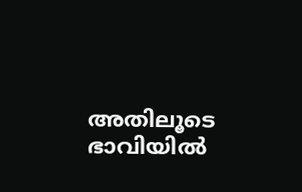അതിലൂടെ ഭാവിയിൽ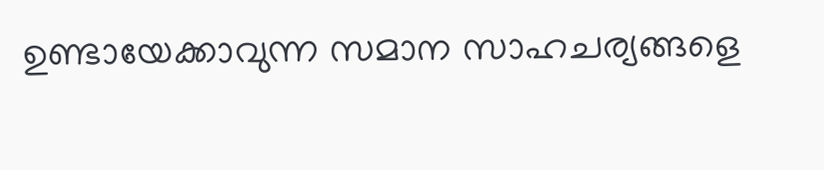ഉണ്ടായേക്കാവുന്ന സമാന സാഹചര്യങ്ങളെ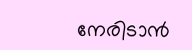നേരിടാൻ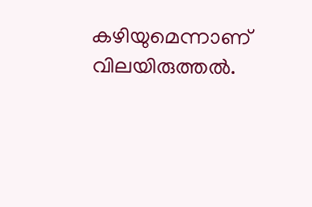കഴിയുമെന്നാണ് വിലയിരുത്തൽ.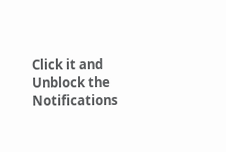Click it and Unblock the Notifications